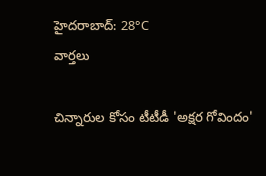హైదరాబాద్: 28°C
వార్తలు

చిన్నారుల కోసం టీటీడీ 'అక్షర గోవిందం'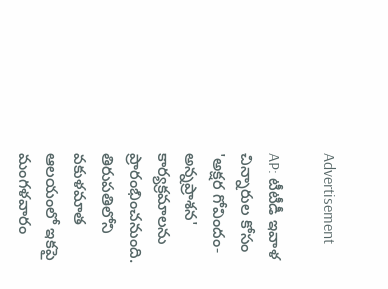Advertisement

AP: టీటీడీ ఇవాళ చిన్నారుల కోసం 'అక్షర గోవిందం-అన్నప్రాశన' కార్యక్రమాలను ప్రారంభించనుంది. తిరుపతిలోని వకుళమాత ఆలయంలో ఇకపై మంగళవారం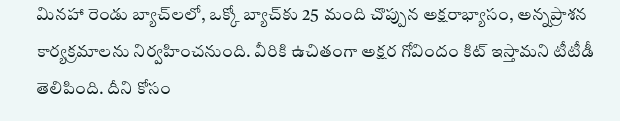మినహా రెండు బ్యాచ్‌లలో, ఒక్కో బ్యాచ్‌కు 25 మంది చొప్పున అక్షరాభ్యాసం, అన్నప్రాశన కార్యక్రమాలను నిర్వహించనుంది. వీరికి ఉచితంగా అక్షర గోవిందం కిట్ ఇస్తామని టీటీడీ తెలిపింది. దీని కోసం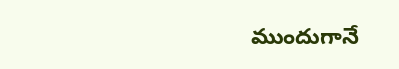ముందుగానే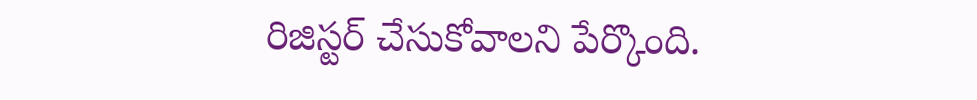రిజిస్టర్ చేసుకోవాలని పేర్కొంది.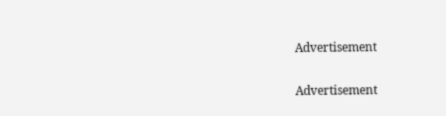Advertisement

Advertisement